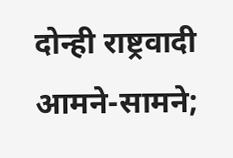दोन्ही राष्ट्रवादी आमने-सामने;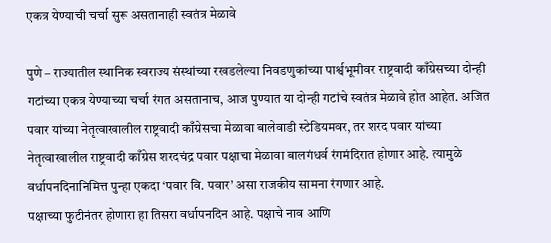एकत्र येण्याची चर्चा सुरू असतानाही स्वतंत्र मेळावे

पुणे – राज्यातील स्थानिक स्वराज्य संस्थांच्या रखडलेल्या निवडणुकांच्या पार्श्वभूमीवर राष्ट्रवादी काँग्रेसच्या दोन्ही गटांच्या एकत्र येण्याच्या चर्चा रंगत असतानाच, आज पुण्यात या दोन्ही गटांचे स्वतंत्र मेळावे होत आहेत. अजित पवार यांच्या नेतृत्वाखालील राष्ट्रवादी काँग्रेसचा मेळावा बालेवाडी स्टेडियमवर, तर शरद पवार यांच्या नेतृत्वाखालील राष्ट्रवादी काँग्रेस शरदचंद्र पवार पक्षाचा मेळावा बालगंधर्व रंगमंदिरात होणार आहे. त्यामुळे वर्धापनदिनानिमित्त पुन्हा एकदा ‘पवार वि. पवार’ असा राजकीय सामना रंगणार आहे.
पक्षाच्या फुटीनंतर होणारा हा तिसरा वर्धापनदिन आहे. पक्षाचे नाव आणि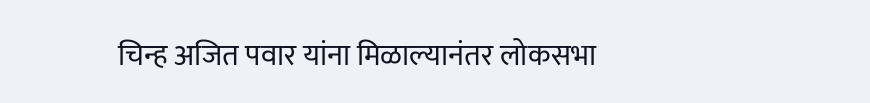चिन्ह अजित पवार यांना मिळाल्यानंतर लोकसभा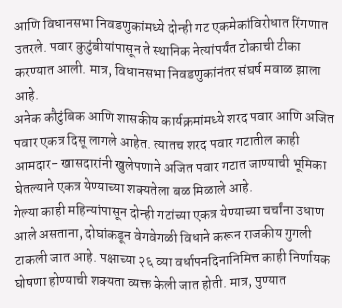आणि विधानसभा निवडणुकांमध्ये दोन्ही गट एकमेकांविरोधात रिंगणात उतरले. पवार कुटुंबीयांपासून ते स्थानिक नेत्यांपर्यंत टोकाची टीका करण्यात आली. मात्र, विधानसभा निवडणुकांनंतर संघर्ष मवाळ झाला आहे.
अनेक कौटुंबिक आणि शासकीय कार्यक्रमांमध्ये शरद पवार आणि अजित पवार एकत्र दिसू लागले आहेत. त्यातच शरद पवार गटातील काही आमदार- खासदारांनी खुलेपणाने अजित पवार गटात जाण्याची भूमिका घेतल्याने एकत्र येण्याच्या शक्यतेला बळ मिळाले आहे.
गेल्या काही महिन्यांपासून दोन्ही गटांच्या एकत्र येण्याच्या चर्चांना उधाण आले असताना, दोघांकडून वेगवेगळी विधाने करून राजकीय गुगली टाकली जात आहे. पक्षाच्या २६ व्या वर्धापनदिनानिमित्त काही निर्णायक घोषणा होण्याची शक्यता व्यक्त केली जात होती. मात्र, पुण्यात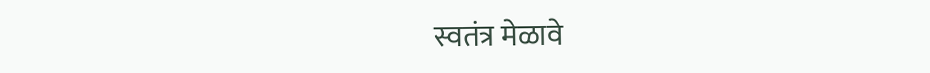स्वतंत्र मेळावे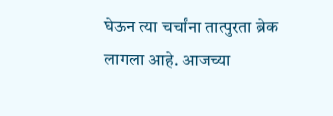घेऊन त्या चर्चांना तात्पुरता ब्रेक लागला आहे. आजच्या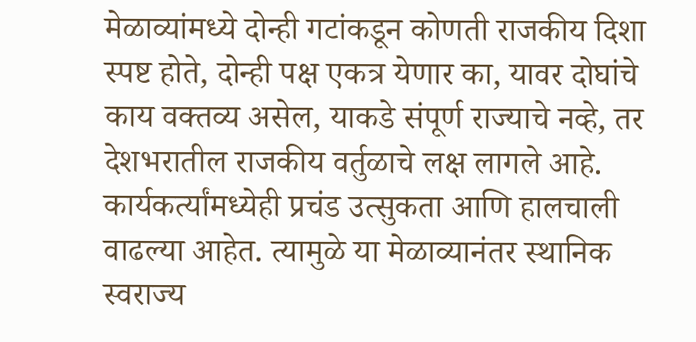मेळाव्यांमध्ये दोन्ही गटांकडून कोणती राजकीय दिशा स्पष्ट होते, दोन्ही पक्ष एकत्र येणार का, यावर दोघांचे काय वक्तव्य असेल, याकडे संपूर्ण राज्याचे नव्हे, तर देशभरातील राजकीय वर्तुळाचे लक्ष लागले आहे.
कार्यकर्त्यांमध्येही प्रचंड उत्सुकता आणि हालचाली वाढल्या आहेत. त्यामुळे या मेळाव्यानंतर स्थानिक स्वराज्य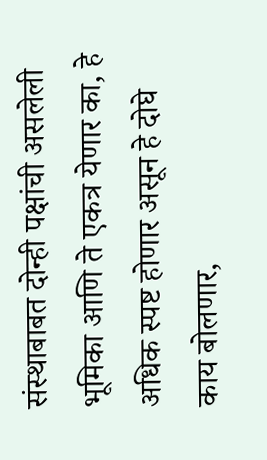संस्थाबाबत दोन्ही पक्षांची असलेली भूमिका आणि ते एकत्र येणार का, हे अधिक स्पष्ट होणार असून हे दोघे काय बोलणार,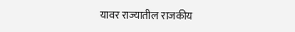यावर राज्यातील राजकीय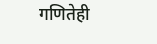गणितेही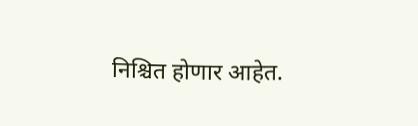निश्चित होणार आहेत.